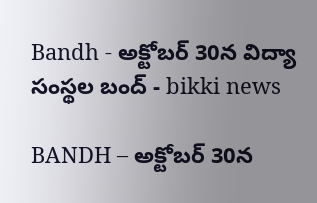Bandh - అక్టోబర్ 30న విద్యా సంస్థల బంద్ - bikki news

BANDH – అక్టోబర్ 30న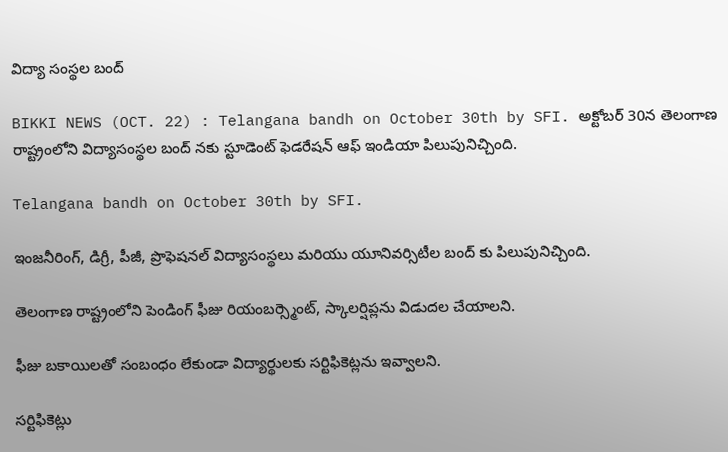విద్యా సంస్థల బంద్

BIKKI NEWS (OCT. 22) : Telangana bandh on October 30th by SFI. అక్టోబర్ 30న తెలంగాణ రాష్ట్రంలోని విద్యాసంస్థల బంద్ నకు స్టూడెంట్ ఫెడరేషన్ ఆఫ్ ఇండియా పిలుపునిచ్చింది.

Telangana bandh on October 30th by SFI.

ఇంజనీరింగ్, డిగ్రీ, పీజీ, ప్రొఫెషనల్ విద్యాసంస్థలు మరియు యూనివర్సిటీల బంద్ కు పిలుపునిచ్చింది.

తెలంగాణ రాష్ట్రంలోని పెండింగ్ ఫీజు రియంబర్స్మెంట్, స్కాలర్షిప్లను విడుదల చేయాలని.

ఫీజు బకాయిలతో సంబంధం లేకుండా విద్యార్థులకు సర్టిఫికెట్లను ఇవ్వాలని.

సర్టిఫికెట్లు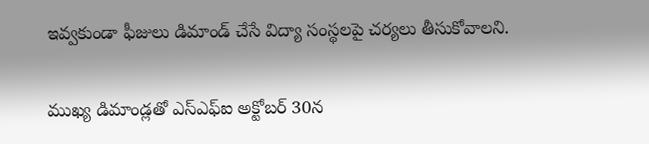ఇవ్వకుండా ఫీజులు డిమాండ్ చేసే విద్యా సంస్థలపై చర్యలు తీసుకోవాలని.

ముఖ్య డిమాండ్లతో ఎస్ఎఫ్ఐ అక్టోబర్ 30న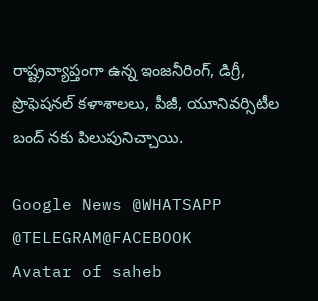రాష్ట్రవ్యాప్తంగా ఉన్న ఇంజనీరింగ్, డిగ్రీ, ప్రొఫెషనల్ కళాశాలలు, పీజీ, యూనివర్సిటీల బంద్ నకు పిలుపునిచ్చాయి.

Google News @WHATSAPP
@TELEGRAM@FACEBOOK
Avatar of saheb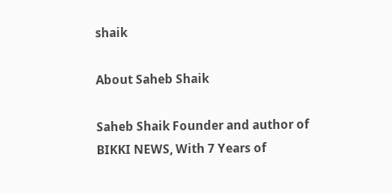shaik

About Saheb Shaik

Saheb Shaik Founder and author of BIKKI NEWS, With 7 Years of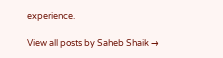experience.

View all posts by Saheb Shaik →